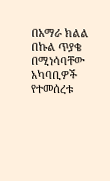በአማራ ክልል በኩል ጥያቄ በሚነሳባቸው አካባቢዎች የተመሰረቱ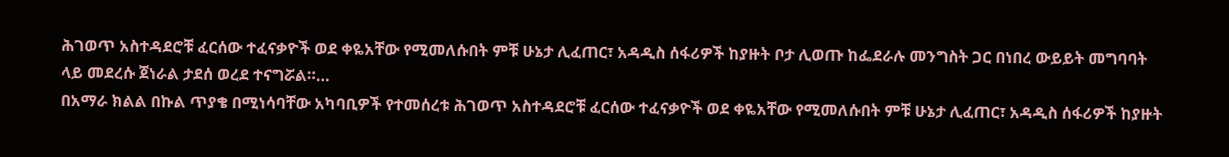ሕገወጥ አስተዳደሮቹ ፈርሰው ተፈናቃዮች ወደ ቀዬአቸው የሚመለሱበት ምቹ ሁኔታ ሊፈጠር፣ አዳዲስ ሰፋሪዎች ከያዙት ቦታ ሊወጡ ከፌደራሉ መንግስት ጋር በነበረ ውይይት መግባባት ላይ መደረሱ ጀነራል ታደሰ ወረደ ተናግሯል።…
በአማራ ክልል በኩል ጥያቄ በሚነሳባቸው አካባቢዎች የተመሰረቱ ሕገወጥ አስተዳደሮቹ ፈርሰው ተፈናቃዮች ወደ ቀዬአቸው የሚመለሱበት ምቹ ሁኔታ ሊፈጠር፣ አዳዲስ ሰፋሪዎች ከያዙት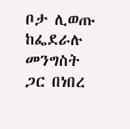ቦታ ሊወጡ ከፌደራሉ መንግስት ጋር በነበረ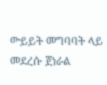ውይይት መግባባት ላይ መደረሱ ጀነራል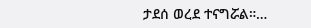ታደሰ ወረደ ተናግሯል።…